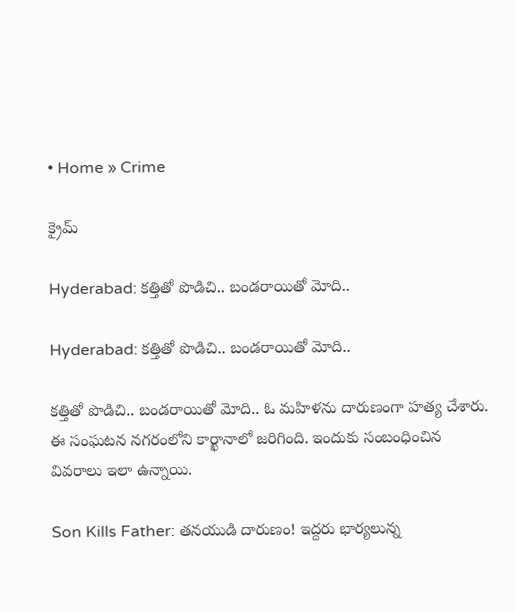• Home » Crime

క్రైమ్

Hyderabad: కత్తితో పొడిచి.. బండరాయితో మోది..

Hyderabad: కత్తితో పొడిచి.. బండరాయితో మోది..

కత్తితో పొడిచి.. బండరాయితో మోది.. ఓ మహిళను దారుణంగా హత్య చేశారు. ఈ సంఘటన నగరంలోని కార్ఖానాలో జరిగింది. ఇందుకు సంబంధించిన వివరాలు ఇలా ఉన్నాయి.

Son Kills Father: తనయుడి దారుణం! ఇద్దరు భార్యలున్న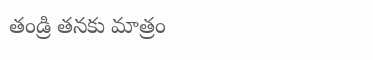తండ్రి తనకు మాత్రం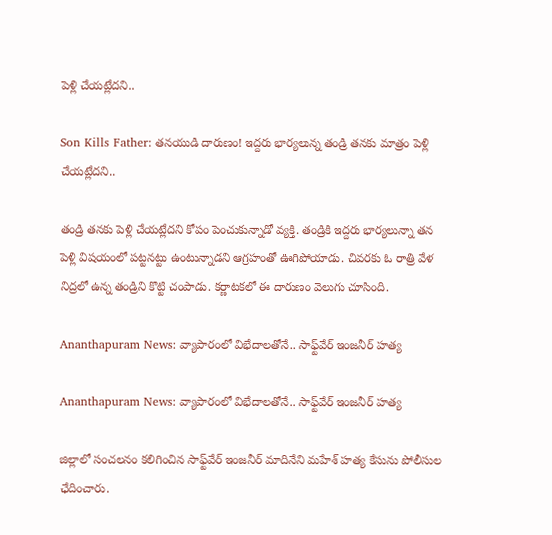పెళ్లి చేయట్లేదని..

Son Kills Father: తనయుడి దారుణం! ఇద్దరు భార్యలున్న తండ్రి తనకు మాత్రం పెళ్లి చేయట్లేదని..

తండ్రి తనకు పెళ్లి చేయట్లేదని కోపం పెంచుకున్నాడో వ్యక్తి. తండ్రికి ఇద్దరు భార్యలున్నా తన పెళ్లి విషయంలో పట్టనట్టు ఉంటున్నాడని ఆగ్రహంతో ఊగిపోయాడు. చివరకు ఓ రాత్రి వేళ నిద్రలో ఉన్న తండ్రిని కొట్టి చంపాడు. కర్ణాటకలో ఈ దారుణం వెలుగు చూసింది.

Ananthapuram News: వ్యాపారంలో విభేదాలతోనే.. సాఫ్ట్‌వేర్‌ ఇంజనీర్‌ హత్య

Ananthapuram News: వ్యాపారంలో విభేదాలతోనే.. సాఫ్ట్‌వేర్‌ ఇంజనీర్‌ హత్య

జిల్లాలో సంచలనం కలిగించిన సాఫ్ట్‌వేర్‌ ఇంజనీర్‌ మాదినేని మహేశ్‌ హత్య కేసును పోలీసుల ఛేదించారు.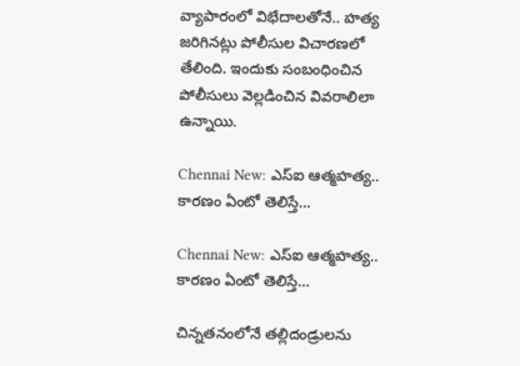వ్యాపారంలో విభేదాలతోనే.. హత్య జరిగినట్లు పోలీసుల విచారణలో తేలింది. ఇందుకు సంబంధించిన పోలీసులు వెల్లడించిన వివరాలిలా ఉన్నాయి.

Chennai New: ఎస్‌ఐ ఆత్మహత్య.. కారణం ఏంటో తెలిస్తే...

Chennai New: ఎస్‌ఐ ఆత్మహత్య.. కారణం ఏంటో తెలిస్తే...

చిన్నతనంలోనే తల్లిదండ్రులను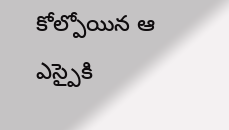కోల్పోయిన ఆ ఎస్పైకి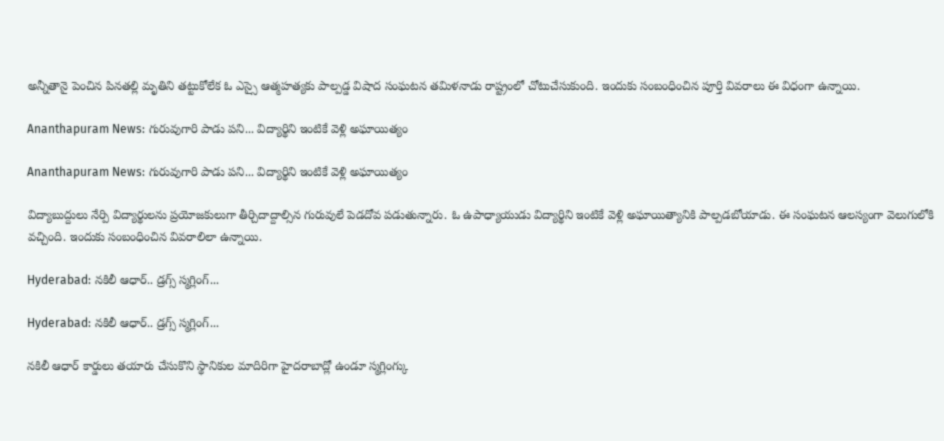అన్నీతానై పెంచిన పినతల్లి మృతిని తట్టుకోలేక ఓ ఎస్సై ఆత్మహత్యకు పాల్పడ్డ విషాద సంఘటన తమిళనాడు రాష్ట్రంలో చోటుచేసుకుంది. ఇందుకు సంబంధించిన పూర్తి వివరాలు ఈ విధంగా ఉన్నాయి.

Ananthapuram News: గురువుగారి పాడు పని... విద్యార్థిని ఇంటికే వెళ్లి అఘాయిత్యం

Ananthapuram News: గురువుగారి పాడు పని... విద్యార్థిని ఇంటికే వెళ్లి అఘాయిత్యం

విద్యాబుద్దులు నేర్పి విద్యార్థులను ప్రయోజకులుగా తీర్చిదాద్దాల్సిన గురువులే పెడదోవ పడుతున్నారు. ఓ ఉపాధ్యాయుడు విద్యార్థిని ఇంటికే వెళ్లి అఘాయిత్యానికి పాల్పడబోయాడు. ఈ సంఘటన ఆలస్యంగా వెలుగులోకి వచ్చింది. ఇందుకు సంబంధించిన వివరాలిలా ఉన్నాయి.

Hyderabad: నకిలీ ఆధార్‌.. డ్రగ్స్‌ స్మగ్లింగ్‌...

Hyderabad: నకిలీ ఆధార్‌.. డ్రగ్స్‌ స్మగ్లింగ్‌...

నకిలీ ఆధార్‌ కార్డులు తయారు చేసుకొని స్థానికుల మాదిరిగా హైదరాబాద్లో ఉండూ స్మగ్లింగ్కు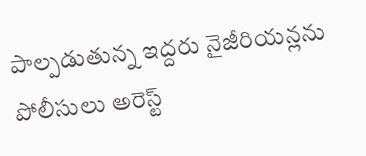పాల్పడుతున్న ఇద్దరు నైజీరియన్లను పోలీసులు అరెస్ట్‌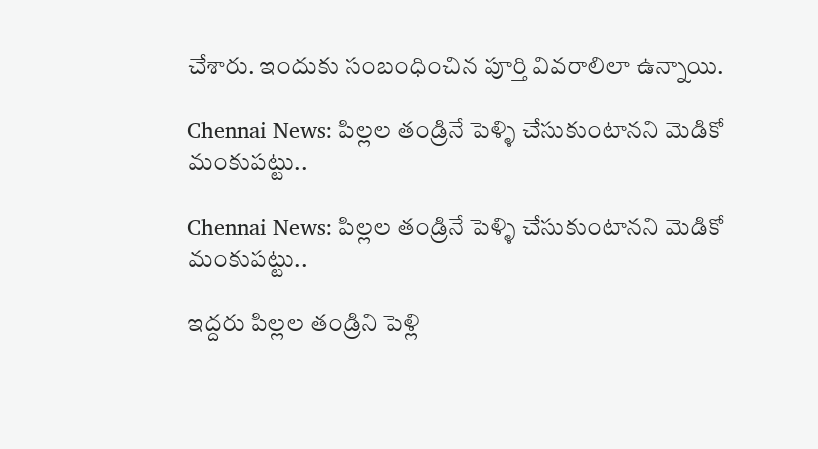చేశారు. ఇందుకు సంబంధించిన పూర్తి వివరాలిలా ఉన్నాయి.

Chennai News: పిల్లల తండ్రినే పెళ్ళి చేసుకుంటానని మెడికో మంకుపట్టు..

Chennai News: పిల్లల తండ్రినే పెళ్ళి చేసుకుంటానని మెడికో మంకుపట్టు..

ఇద్దరు పిల్లల తండ్రిని పెళ్లి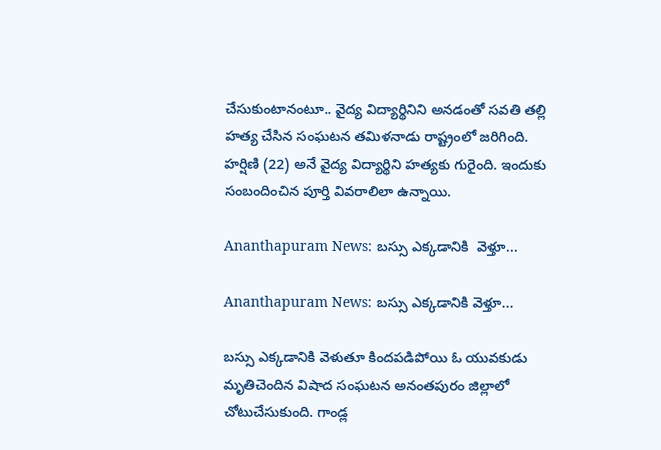చేసుకుంటానంటూ.. వైద్య విద్యార్థినిని అనడంతో సవతి తల్లి హత్య చేసిన సంఘటన తమిళనాడు రాష్ట్రంలో జరిగింది. హర్షిణి (22) అనే వైద్య విద్యార్థిని హత్యకు గురైంది. ఇందుకు సంబందించిన పూర్తి వివరాలిలా ఉన్నాయి.

Ananthapuram News: బస్సు ఎక్కడానికి  వెళ్తూ...

Ananthapuram News: బస్సు ఎక్కడానికి వెళ్తూ...

బస్సు ఎక్కడానికి వెళుతూ కిందపడిపోయి ఓ యువకుడు మృతిచెందిన విషాద సంఘటన అనంతపురం జిల్లాలో చోటుచేసుకుంది. గాండ్ల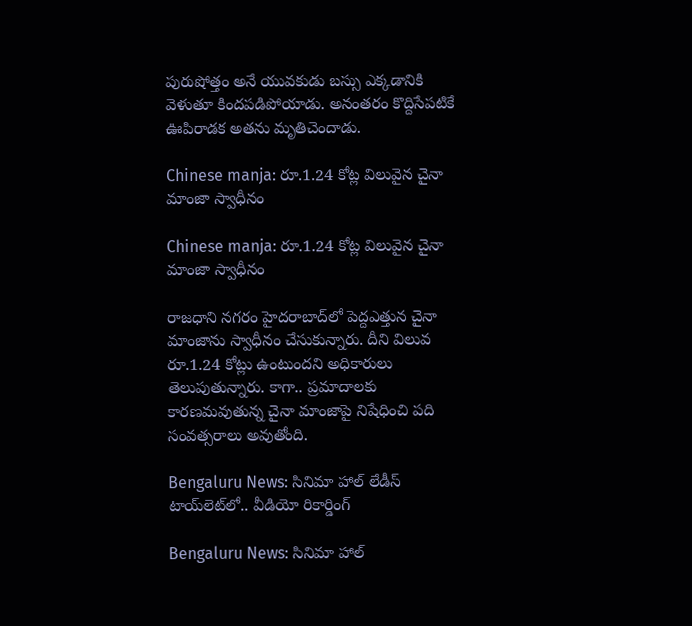పురుషోత్తం అనే యువకుడు బస్సు ఎక్కడానికి వెళుతూ కిందపడిపోయాడు. అనంతరం కొద్దిసేపటికే ఊపిరాడక అతను మృతిచెందాడు.

Chinese manja: రూ.1.24 కోట్ల విలువైన చైనా మాంజా స్వాధీనం

Chinese manja: రూ.1.24 కోట్ల విలువైన చైనా మాంజా స్వాధీనం

రాజధాని నగరం హైదరాబాద్‌లో పెద్దఎత్తున చైనా మాంజాను స్వాధీనం చేసుకున్నారు. దీని విలువ రూ.1.24 కోట్లు ఉంటుందని అధికారులు తెలుపుతున్నారు. కాగా.. ప్రమాదాలకు కారణమవుతున్న చైనా మాంజాపై నిషేధించి పది సంవత్సరాలు అవుతోంది.

Bengaluru News: సినిమా హాల్‌ లేడీస్‌ టాయ్‌లెట్‌లో.. వీడియో రికార్డింగ్‌

Bengaluru News: సినిమా హాల్‌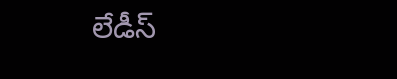లేడీస్‌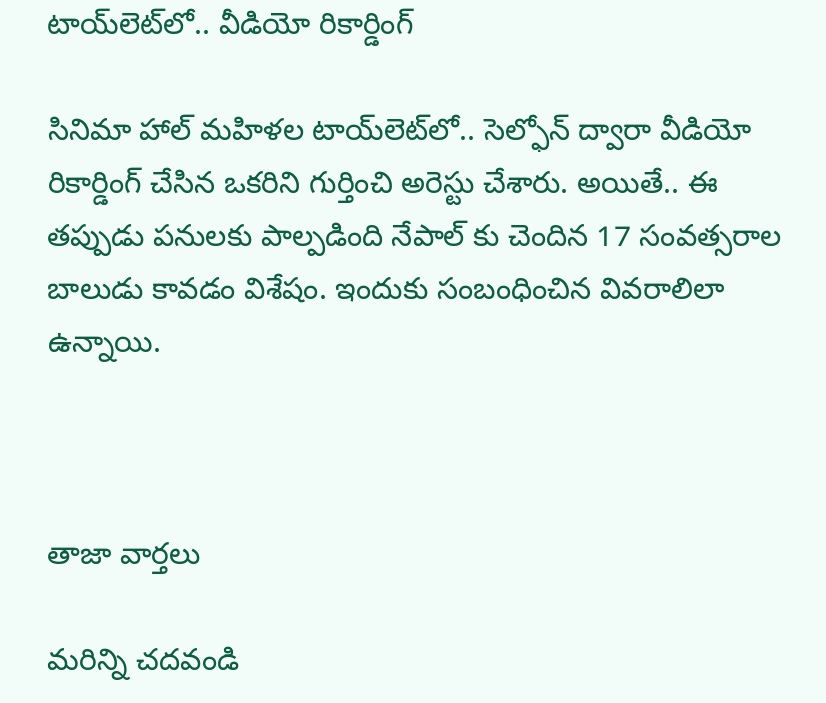టాయ్‌లెట్‌లో.. వీడియో రికార్డింగ్‌

సినిమా హాల్‌ మహిళల టాయ్‌లెట్‌లో.. సెల్ఫోన్ ద్వారా వీడియో రికార్డింగ్ చేసిన ఒకరిని గుర్తించి అరెస్టు చేశారు. అయితే.. ఈ తప్పుడు పనులకు పాల్పడింది నేపాల్ కు చెందిన 17 సంవత్సరాల బాలుడు కావడం విశేషం. ఇందుకు సంబంధించిన వివరాలిలా ఉన్నాయి.



తాజా వార్తలు

మరిన్ని చదవండి